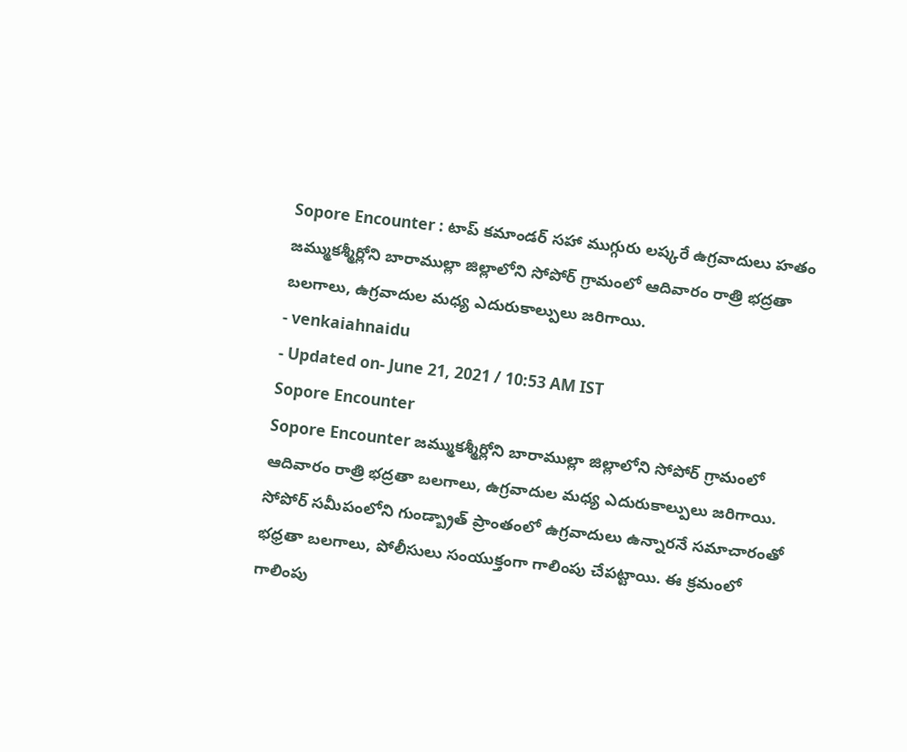Sopore Encounter : టాప్ కమాండర్ సహా ముగ్గురు లష్కరే ఉగ్రవాదులు హతం
జమ్ముకశ్మీర్లోని బారాముల్లా జిల్లాలోని సోపోర్ గ్రామంలో ఆదివారం రాత్రి భద్రతా బలగాలు, ఉగ్రవాదుల మధ్య ఎదురుకాల్పులు జరిగాయి.
- venkaiahnaidu
- Updated on- June 21, 2021 / 10:53 AM IST
Sopore Encounter
Sopore Encounter జమ్ముకశ్మీర్లోని బారాముల్లా జిల్లాలోని సోపోర్ గ్రామంలో ఆదివారం రాత్రి భద్రతా బలగాలు, ఉగ్రవాదుల మధ్య ఎదురుకాల్పులు జరిగాయి. సోపోర్ సమీపంలోని గుండ్బ్రాత్ ప్రాంతంలో ఉగ్రవాదులు ఉన్నారనే సమాచారంతో భధ్రతా బలగాలు, పోలీసులు సంయుక్తంగా గాలింపు చేపట్టాయి. ఈ క్రమంలో గాలింపు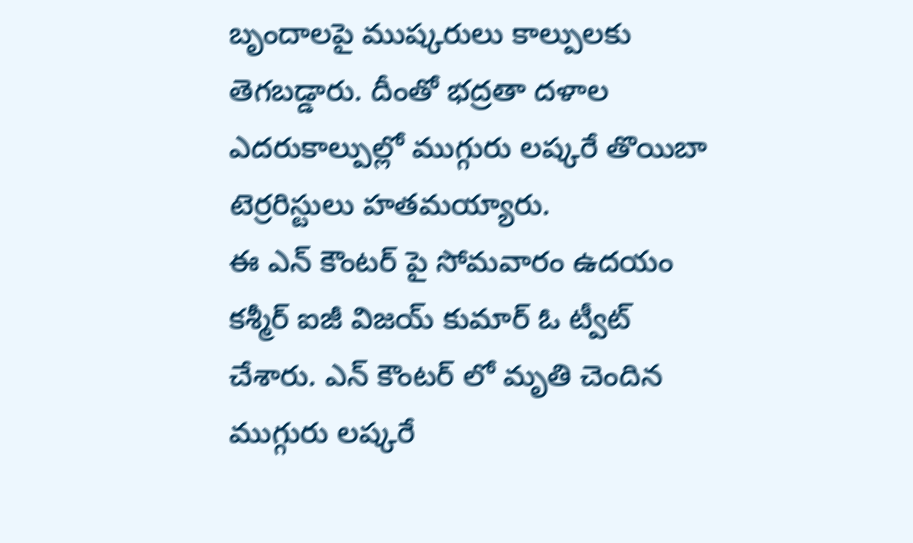బృందాలపై ముష్కరులు కాల్పులకు తెగబడ్డారు. దీంతో భద్రతా దళాల ఎదరుకాల్పుల్లో ముగ్గురు లష్కరే తొయిబా టెర్రరిస్టులు హతమయ్యారు.
ఈ ఎన్ కౌంటర్ పై సోమవారం ఉదయం కశ్మీర్ ఐజీ విజయ్ కుమార్ ఓ ట్వీట్ చేశారు. ఎన్ కౌంటర్ లో మృతి చెందిన ముగ్గురు లష్కరే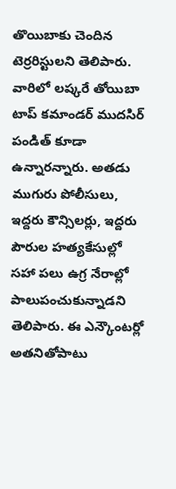తొయిబాకు చెందిన టెర్రరిస్టులని తెలిపారు. వారిలో లష్కరే తోయిబా టాప్ కమాండర్ ముదసిర్ పండిత్ కూడా ఉన్నారన్నారు. అతడు ముగురు పోలీసులు, ఇద్దరు కౌన్సిలర్లు, ఇద్దరు పౌరుల హత్యకేసుల్లో సహా పలు ఉగ్ర నేరాల్లో పాలుపంచుకున్నాడని తెలిపారు. ఈ ఎన్కౌంటర్లో అతనితోపాటు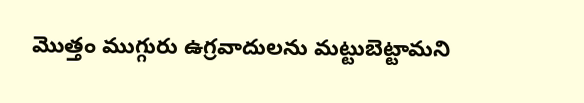మొత్తం ముగ్గురు ఉగ్రవాదులను మట్టుబెట్టామని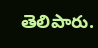తెలిపారు.